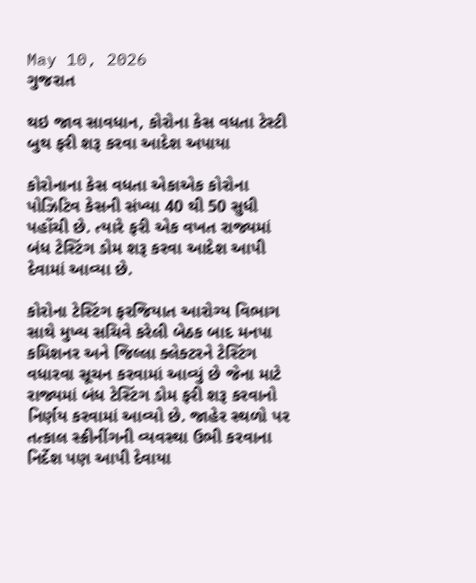May 10, 2026
ગુજરાત

થઇ જાવ સાવધાન, કોરોના કેસ વધતા ટેસ્ટી બુથ ફરી શરૂ કરવા આદેશ અપાયા

કોરોનાના કેસ વધતા એકાએક કોરોના પોઝિટિવ કેસની સંખ્યા 40 થી 50 સુધી પહોંચી છે. ત્યારે ફરી એક વખત રાજ્યમાં બંધ ટેસ્ટિંગ ડોમ શરૂ કરવા આદેશ આપી દેવામાં આવ્યા છે.

કોરોના ટેસ્ટિંગ ફરજિયાત આરોગ્ય વિભાગ સાથે મુખ્ય સચિવે કરેલી બેઠક બાદ મનપા કમિશનર અને જિલ્લા ક્લેક્ટરને ટેસ્ટિંગ વધારવા સૂચન કરવામાં આવ્યું છે જેના માટે રાજ્યમાં બંધ ટેસ્ટિંગ ડોમ ફરી શરૂ કરવાનો નિર્ણય કરવામાં આવ્યો છે. જાહેર સ્થળો પર તત્કાલ સ્ક્રીનીંગની વ્યવસ્થા ઉભી કરવાના નિર્દેશ પણ આપી દેવાયા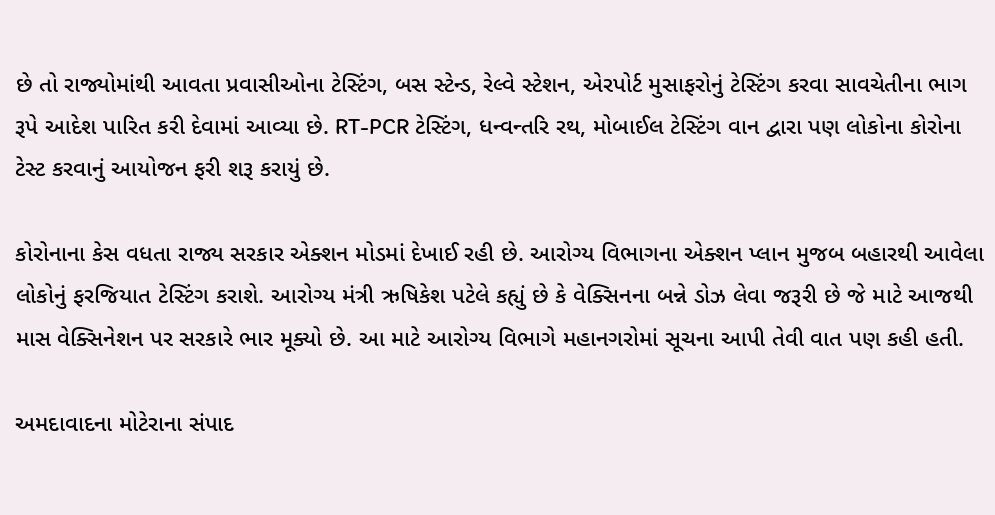છે તો રાજ્યોમાંથી આવતા પ્રવાસીઓના ટેસ્ટિંગ, બસ સ્ટેન્ડ, રેલ્વે સ્ટેશન, એરપોર્ટ મુસાફરોનું ટેસ્ટિંગ કરવા સાવચેતીના ભાગ રૂપે આદેશ પારિત કરી દેવામાં આવ્યા છે. RT-PCR ટેસ્ટિંગ, ધન્વન્તરિ રથ, મોબાઈલ ટેસ્ટિંગ વાન દ્વારા પણ લોકોના કોરોના ટેસ્ટ કરવાનું આયોજન ફરી શરૂ કરાયું છે.

કોરોનાના કેસ વધતા રાજ્ય સરકાર એક્શન મોડમાં દેખાઈ રહી છે. આરોગ્ય વિભાગના એક્શન પ્લાન મુજબ બહારથી આવેલા લોકોનું ફરજિયાત ટેસ્ટિંગ કરાશે. આરોગ્ય મંત્રી ઋષિકેશ પટેલે કહ્યું છે કે વેક્સિનના બન્ને ડોઝ લેવા જરૂરી છે જે માટે આજથી માસ વેક્સિનેશન પર સરકારે ભાર મૂક્યો છે. આ માટે આરોગ્ય વિભાગે મહાનગરોમાં સૂચના આપી તેવી વાત પણ કહી હતી.

અમદાવાદના મોટેરાના સંપાદ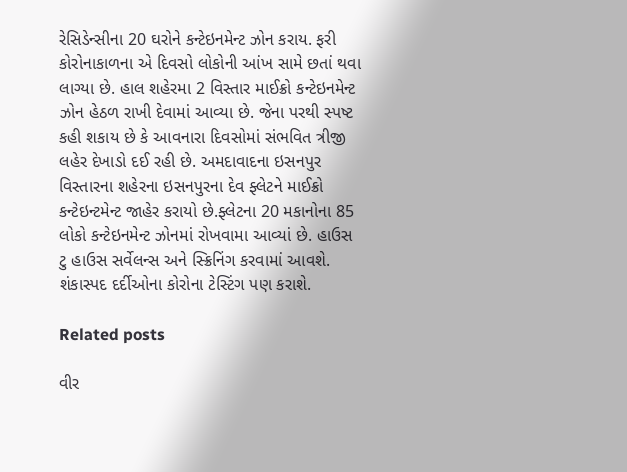રેસિડેન્સીના 20 ઘરોને કન્ટેઇનમેન્ટ ઝોન કરાય. ફરી કોરોનાકાળના એ દિવસો લોકોની આંખ સામે છતાં થવા લાગ્યા છે. હાલ શહેરમા 2 વિસ્તાર માઈક્રો કન્ટેઇનમેન્ટ ઝોન હેઠળ રાખી દેવામાં આવ્યા છે. જેના પરથી સ્પષ્ટ કહી શકાય છે કે આવનારા દિવસોમાં સંભવિત ત્રીજી લહેર દેખાડો દઈ રહી છે. અમદાવાદના ઇસનપુર વિસ્તારના શહેરના ઇસનપુરના દેવ ફ્લેટને માઈક્રો કન્ટેઇન્ટમેન્ટ જાહેર કરાયો છે.ફ્લેટના 20 મકાનોના 85 લોકો કન્ટેઇનમેન્ટ ઝોનમાં રોખવામા આવ્યાં છે. હાઉસ ટુ હાઉસ સર્વેલન્સ અને સ્ક્રિનિંગ કરવામાં આવશે. શંકાસ્પદ દર્દીઓના કોરોના ટેસ્ટિંગ પણ કરાશે.

Related posts

વીર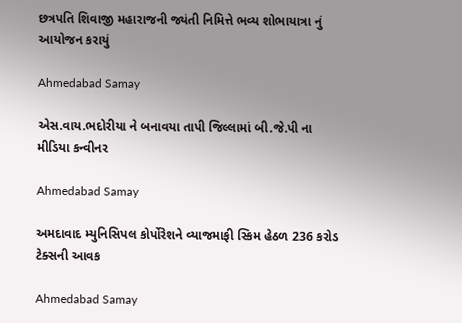છત્રપતિ શિવાજી મહારાજની જ્યંતી નિમિત્તે ભવ્ય શોભાયાત્રા નું આયોજન કરાયું

Ahmedabad Samay

એસ.વાય.ભદોરીયા ને બનાવયા તાપી જિલ્લામાં બી.જે.પી ના મીડિયા કન્વીનર

Ahmedabad Samay

અમદાવાદ મ્યુનિસિપલ કોર્પોરેશને વ્યાજમાફી સ્કિમ હેઠળ 236 કરોડ ટેક્સની આવક

Ahmedabad Samay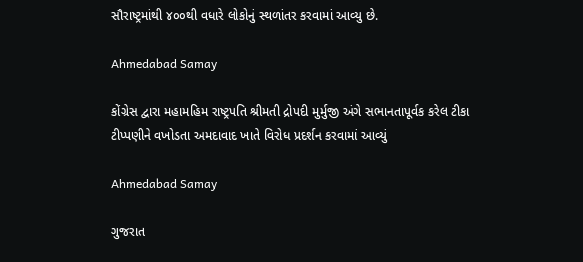સૌરાષ્ટ્રમાંથી ૪૦૦થી વધારે લોકોનું સ્થળાંતર કરવામાં આવ્યુ છે.

Ahmedabad Samay

કોંગ્રેસ દ્વારા મહામહિમ રાષ્ટ્રપતિ શ્રીમતી દ્રોપદી મુર્મુજી અંગે સભાનતાપૂર્વક કરેલ ટીકા ટીપ્પણીને વખોડતા અમદાવાદ ખાતે વિરોધ પ્રદર્શન કરવામાં આવ્યું

Ahmedabad Samay

ગુજરાત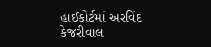હાઈકોર્ટમાં અરવિંદ કેજરીવાલ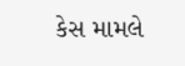કેસ મામલે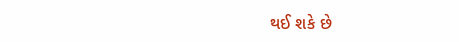થઈ શકે છે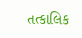તત્કાલિક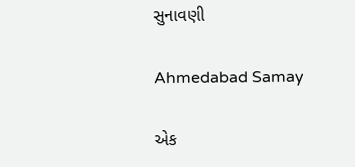સુનાવણી

Ahmedabad Samay

એક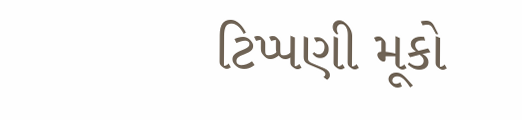ટિપ્પણી મૂકો